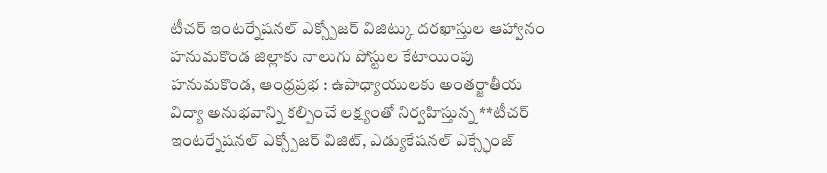టీచర్ ఇంటర్నేషనల్ ఎక్స్పోజర్ విజిట్కు దరఖాస్తుల ఆహ్వానం
హనుమకొండ జిల్లాకు నాలుగు పోస్టుల కేటాయింపు
హనుమకొండ, ఆంధ్రప్రభ : ఉపాధ్యాయులకు అంతర్జాతీయ విద్యా అనుభవాన్ని కల్పించే లక్ష్యంతో నిర్వహిస్తున్న **టీచర్ ఇంటర్నేషనల్ ఎక్స్పోజర్ విజిట్, ఎడ్యుకేషనల్ ఎక్స్ఛేంజ్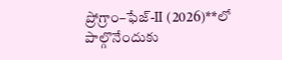ప్రోగ్రాం–ఫేజ్-II (2026)**లో పాల్గొనేందుకు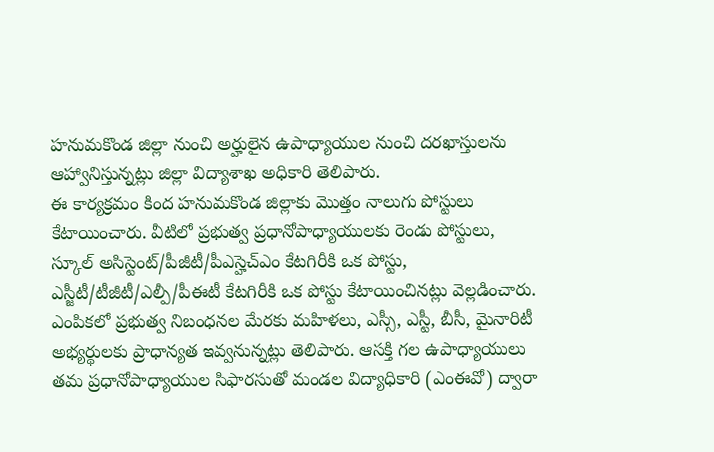హనుమకొండ జిల్లా నుంచి అర్హులైన ఉపాధ్యాయుల నుంచి దరఖాస్తులను ఆహ్వానిస్తున్నట్లు జిల్లా విద్యాశాఖ అధికారి తెలిపారు.
ఈ కార్యక్రమం కింద హనుమకొండ జిల్లాకు మొత్తం నాలుగు పోస్టులు కేటాయించారు. వీటిలో ప్రభుత్వ ప్రధానోపాధ్యాయులకు రెండు పోస్టులు, స్కూల్ అసిస్టెంట్/పీజీటీ/పీఎస్హెచ్ఎం కేటగిరీకి ఒక పోస్టు, ఎస్జీటీ/టీజీటీ/ఎల్పీ/పీఈటీ కేటగిరీకి ఒక పోస్టు కేటాయించినట్లు వెల్లడించారు.
ఎంపికలో ప్రభుత్వ నిబంధనల మేరకు మహిళలు, ఎస్సీ, ఎస్టీ, బీసీ, మైనారిటీ అభ్యర్థులకు ప్రాధాన్యత ఇవ్వనున్నట్లు తెలిపారు. ఆసక్తి గల ఉపాధ్యాయులు తమ ప్రధానోపాధ్యాయుల సిఫారసుతో మండల విద్యాధికారి (ఎంఈవో) ద్వారా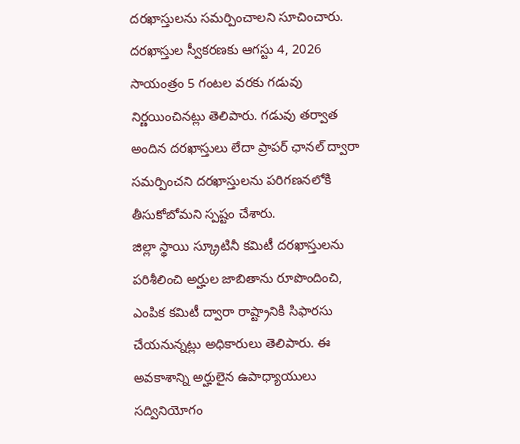దరఖాస్తులను సమర్పించాలని సూచించారు.
దరఖాస్తుల స్వీకరణకు ఆగస్టు 4, 2026 సాయంత్రం 5 గంటల వరకు గడువు నిర్ణయించినట్లు తెలిపారు. గడువు తర్వాత అందిన దరఖాస్తులు లేదా ప్రాపర్ ఛానల్ ద్వారా సమర్పించని దరఖాస్తులను పరిగణనలోకి తీసుకోబోమని స్పష్టం చేశారు.
జిల్లా స్థాయి స్క్రూటినీ కమిటీ దరఖాస్తులను పరిశీలించి అర్హుల జాబితాను రూపొందించి, ఎంపిక కమిటీ ద్వారా రాష్ట్రానికి సిఫారసు చేయనున్నట్లు అధికారులు తెలిపారు. ఈ అవకాశాన్ని అర్హులైన ఉపాధ్యాయులు సద్వినియోగం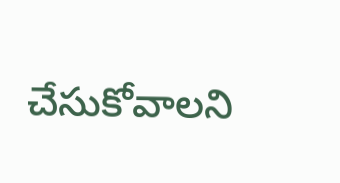చేసుకోవాలని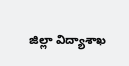జిల్లా విద్యాశాఖ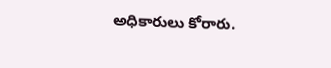అధికారులు కోరారు.